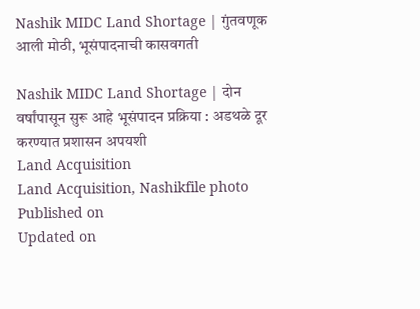Nashik MIDC Land Shortage | गुंतवणूक आली मोठी, भूसंपादनाची कासवगती

Nashik MIDC Land Shortage | दोन वर्षांपासून सुरू आहे भूसंपादन प्रक्रिया : अडथळे दूर करण्यात प्रशासन अपयशी
Land Acquisition
Land Acquisition, Nashikfile photo
Published on
Updated on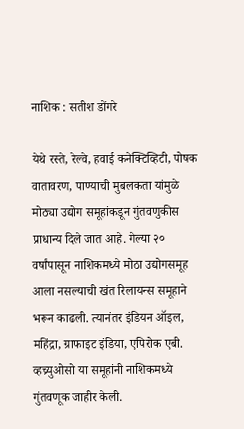नाशिक : सतीश डोंगरे

येथे रस्ते, रेल्वे, हवाई कनेक्टिव्हिटी, पोषक वातावरण, पाण्याची मुबलकता यांमुळे मोठ्या उद्योग समूहांकडून गुंतवणुकीस प्राधान्य दिले जात आहे. गेल्या २० वर्षांपासून नाशिकमध्ये मोठा उद्योगसमूह आला नसल्याची खंत रिलायन्स समूहाने भरून काढली. त्यानंतर इंडियन ऑइल, महिंद्रा, ग्राफाइट इंडिया, एपिरोक एबी. व्हच्र्युओसो या समूहांनी नाशिकमध्ये गुंतवणूक जाहीर केली.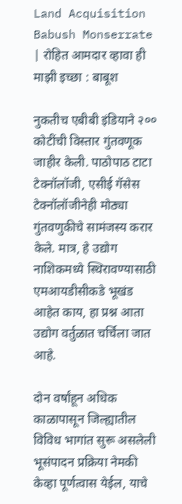Land Acquisition
Babush Monserrate | रोहित आमदार व्हावा ही माझी इच्छा : बाबूश

नुकतीच एबीबी इंडियाने २०० कोटींची विस्तार गुंतवणूक जाहीर केली. पाठोपाठ टाटा टेक्नॉलॉजी, एसीई गॅसेस टेक्नॉलॉजीनेही मोठ्या गुंतवणुकीचे सामंजस्य करार केले. मात्र, हे उद्योग नाशिकमध्ये स्थिरावण्यासाठी एमआयडीसीकडे भूखंड आहेत काय, हा प्रश्न आता उद्योग वर्तुळात चर्चिला जात आहे.

दोन वर्षांहून अधिक काळापासून जिल्ह्यातील विविध भागांत सुरू असलेली भूसंपादन प्रक्रिया नेमकी केव्हा पूर्णत्वास येईल, याचे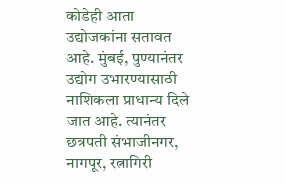कोडेही आता उद्योजकांना सतावत आहे. मुंबई, पुण्यानंतर उद्योग उभारण्यासाठी नाशिकला प्राधान्य दिले जात आहे. त्यानंतर छत्रपती संभाजीनगर, नागपूर, रत्नागिरी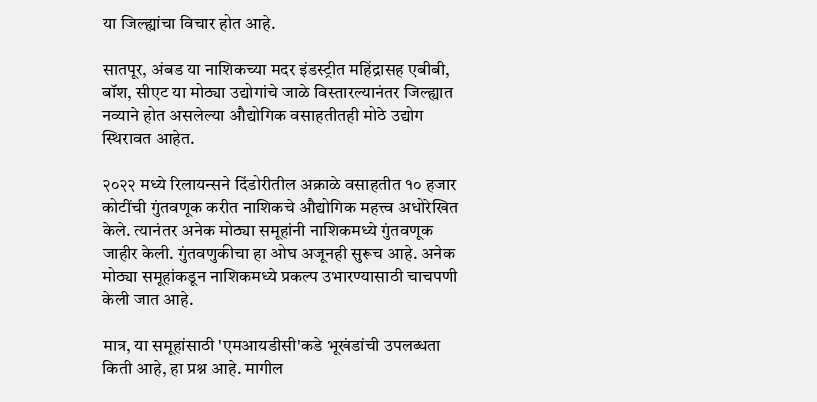या जिल्ह्यांचा विचार होत आहे.

सातपूर, अंबड या नाशिकच्या मदर इंडस्ट्रीत महिंद्रासह एबीबी, बॉश, सीएट या मोठ्या उद्योगांचे जाळे विस्तारल्यानंतर जिल्ह्यात नव्याने होत असलेल्या औद्योगिक वसाहतीतही मोठे उद्योग स्थिरावत आहेत.

२०२२ मध्ये रिलायन्सने दिंडोरीतील अक्राळे वसाहतीत १० हजार कोटींची गुंतवणूक करीत नाशिकचे औद्योगिक महत्त्व अधोरेखित केले. त्यानंतर अनेक मोठ्या समूहांनी नाशिकमध्ये गुंतवणूक जाहीर केली. गुंतवणुकीचा हा ओघ अजूनही सुरूच आहे. अनेक मोठ्या समूहांकडून नाशिकमध्ये प्रकल्प उभारण्यासाठी चाचपणी केली जात आहे.

मात्र, या समूहांसाठी 'एमआयडीसी'कडे भूखंडांची उपलब्धता किती आहे, हा प्रश्न आहे. मागील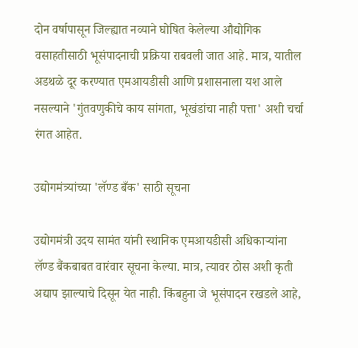दोन वर्षापासून जिल्ह्यात नव्याने घोषित केलेल्या औद्योगिक वसाहतीसाठी भूसंपादनाची प्रक्रिया राबवली जात आहे. मात्र, यातील अडथळे दूर करण्यात एमआयडीसी आणि प्रशासनाला यश आले नसल्याने 'गुंतवणुकीचे काय सांगता, भूखंडांचा नाही पत्ता' अशी चर्चा रंगत आहेत.

उद्योगमंत्र्यांच्या 'लॅण्ड बँक' साठी सूचना

उद्योगमंत्री उदय सामंत यांनी स्थानिक एमआयडीसी अधिकाऱ्यांना लॅण्ड बैंकबाबत वारंवार सूचना केल्या. मात्र, त्यावर ठोस अशी कृती अद्याप झाल्याचे दिसून येत नाही. किंबहुना जे भूसंपादन रखडले आहे,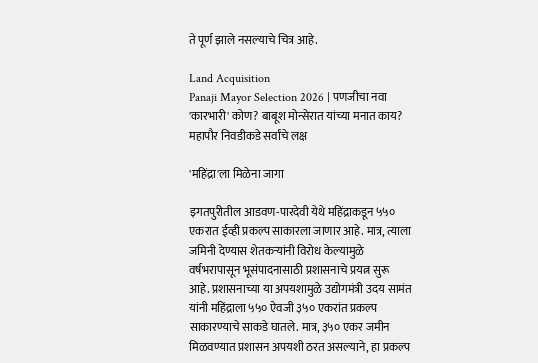ते पूर्ण झाले नसल्याचे चित्र आहे.

Land Acquisition
Panaji Mayor Selection 2026 | पणजीचा नवा 'कारभारी' कोण? बाबूश मोन्सेरात यांच्या मनात काय? महापौर निवडीकडे सर्वांचे लक्ष

'महिंद्रा'ला मिळेना जागा

इगतपुरीतील आडवण-पारदेवी येथे महिंद्राकडून ५५० एकरात ईव्ही प्रकल्प साकारला जाणार आहे. मात्र, त्याला जमिनी देण्यास शेतकऱ्यांनी विरोध केल्यामुळे वर्षभरापासून भूसंपादनासाठी प्रशासनाचे प्रयत्न सुरू आहे. प्रशासनाच्या या अपयशामुळे उद्योगमंत्री उदय सामंत यांनी महिंद्राला ५५० ऐवजी ३५० एकरांत प्रकल्प साकारण्याचे साकडे घातले. मात्र, ३५० एकर जमीन मिळवण्यात प्रशासन अपयशी ठरत असल्याने, हा प्रकल्प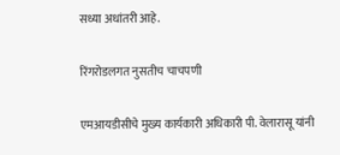सध्या अधांतरी आहे.

रिंगरोडलगत नुसतीच चाचपणी

एमआयडीसीचे मुख्य कार्यकारी अधिकारी पी. वेलारासू यांनी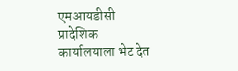एमआयडीसी प्रादेशिक कार्यालयाला भेट देत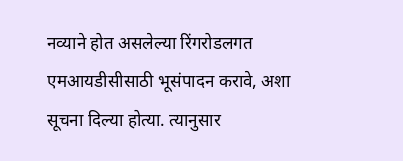नव्याने होत असलेल्या रिंगरोडलगत एमआयडीसीसाठी भूसंपादन करावे, अशा सूचना दिल्या होत्या. त्यानुसार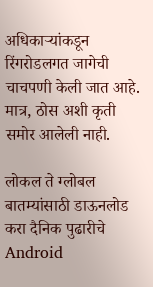अधिकाऱ्यांकडून रिंगरोडलगत जागेची चाचपणी केली जात आहे. मात्र, ठोस अशी कृती समोर आलेली नाही.

लोकल ते ग्लोबल बातम्यांसाठी डाऊनलोड करा दैनिक पुढारीचे Android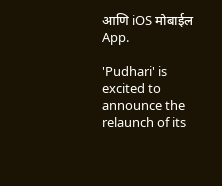आणि iOS मोबाईल App.

'Pudhari' is excited to announce the relaunch of its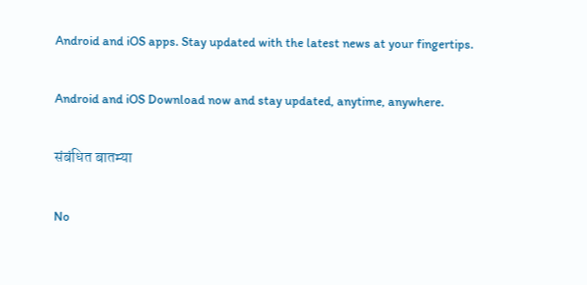Android and iOS apps. Stay updated with the latest news at your fingertips.

Android and iOS Download now and stay updated, anytime, anywhere.

संबंधित बातम्या

No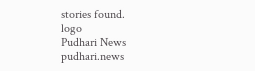stories found.
logo
Pudhari News
pudhari.news